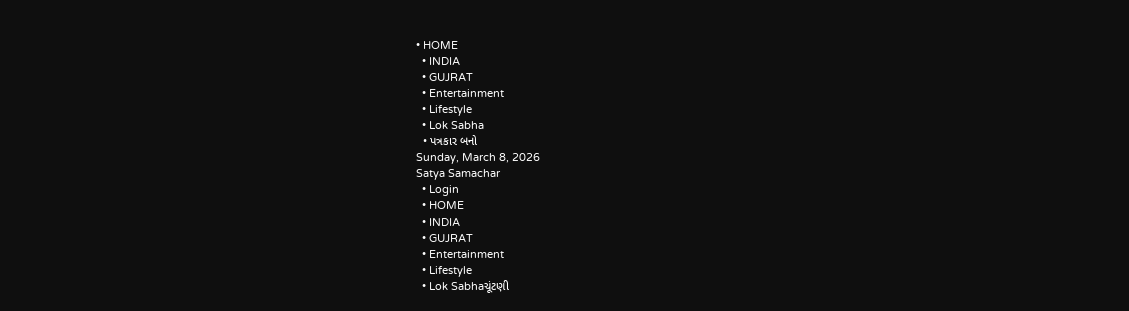• HOME
  • INDIA
  • GUJRAT
  • Entertainment
  • Lifestyle
  • Lok Sabha
  • પત્રકાર બનો
Sunday, March 8, 2026
Satya Samachar
  • Login
  • HOME
  • INDIA
  • GUJRAT
  • Entertainment
  • Lifestyle
  • Lok Sabhaચૂંટણી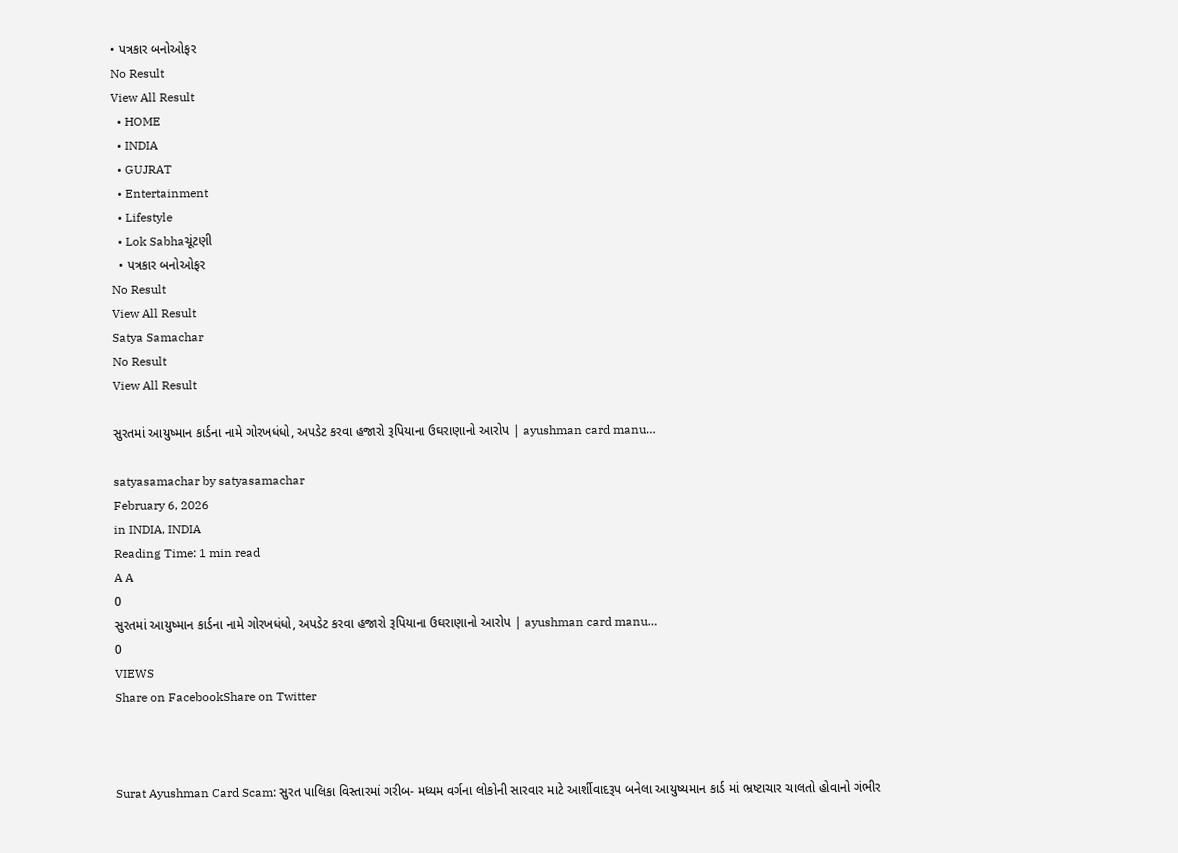• પત્રકાર બનોઓફર
No Result
View All Result
  • HOME
  • INDIA
  • GUJRAT
  • Entertainment
  • Lifestyle
  • Lok Sabhaચૂંટણી
  • પત્રકાર બનોઓફર
No Result
View All Result
Satya Samachar
No Result
View All Result

સુરતમાં આયુષ્માન કાર્ડના નામે ગોરખધંધો, અપડેટ કરવા હજારો રૂપિયાના ઉઘરાણાનો આરોપ | ayushman card manu…

satyasamachar by satyasamachar
February 6, 2026
in INDIA, INDIA
Reading Time: 1 min read
A A
0
સુરતમાં આયુષ્માન કાર્ડના નામે ગોરખધંધો, અપડેટ કરવા હજારો રૂપિયાના ઉઘરાણાનો આરોપ | ayushman card manu…
0
VIEWS
Share on FacebookShare on Twitter



Surat Ayushman Card Scam: સુરત પાલિકા વિસ્તારમાં ગરીબ- મધ્યમ વર્ગના લોકોની સારવાર માટે આર્શીવાદરૂપ બનેલા આયુષ્યમાન કાર્ડ માં ભ્રષ્ટાચાર ચાલતો હોવાનો ગંભીર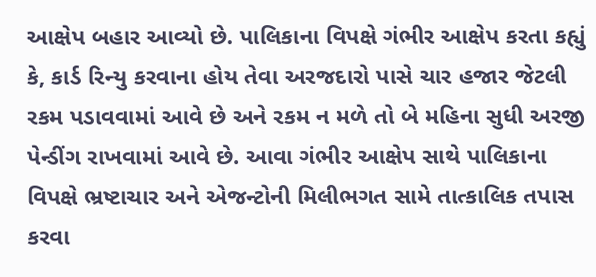આક્ષેપ બહાર આવ્યો છે. પાલિકાના વિપક્ષે ગંભીર આક્ષેપ કરતા કહ્યું કે, કાર્ડ રિન્યુ કરવાના હોય તેવા અરજદારો પાસે ચાર હજાર જેટલી રકમ પડાવવામાં આવે છે અને રકમ ન મળે તો બે મહિના સુધી અરજી પેન્ડીંગ રાખવામાં આવે છે. આવા ગંભીર આક્ષેપ સાથે પાલિકાના વિપક્ષે ભ્રષ્ટાચાર અને એજન્ટોની મિલીભગત સામે તાત્કાલિક તપાસ કરવા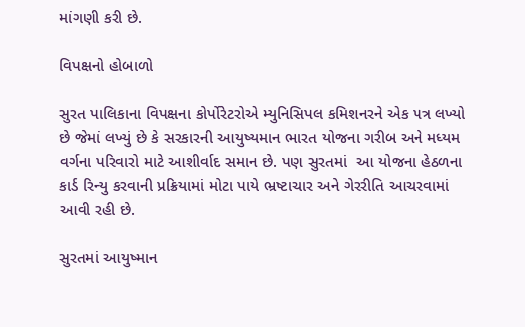માંગણી કરી છે.

વિપક્ષનો હોબાળો

સુરત પાલિકાના વિપક્ષના કોર્પોરેટરોએ મ્યુનિસિપલ કમિશનરને એક પત્ર લખ્યો છે જેમાં લખ્યું છે કે સરકારની આયુષ્યમાન ભારત યોજના ગરીબ અને મધ્યમ વર્ગના પરિવારો માટે આશીર્વાદ સમાન છે. પણ સુરતમાં  આ યોજના હેઠળના કાર્ડ રિન્યુ કરવાની પ્રક્રિયામાં મોટા પાયે ભ્રષ્ટાચાર અને ગેરરીતિ આચરવામાં આવી રહી છે.

સુરતમાં આયુષ્માન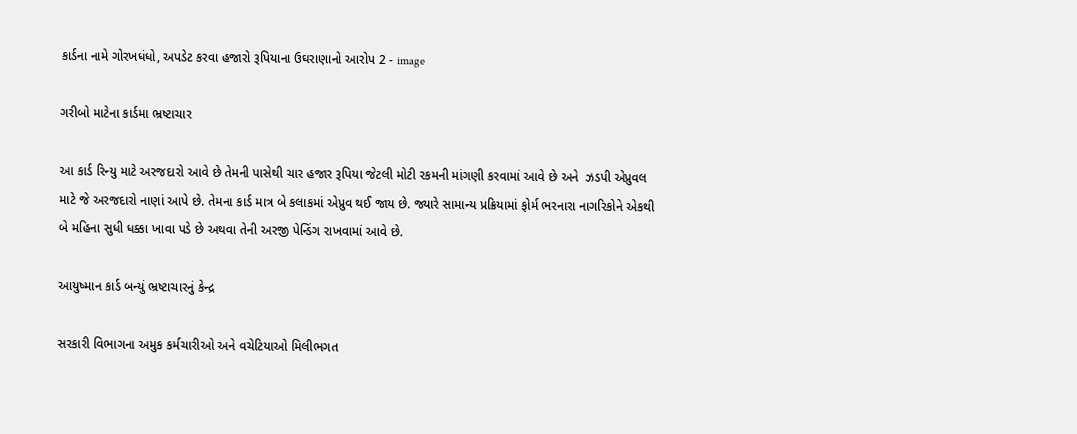કાર્ડના નામે ગોરખધંધો, અપડેટ કરવા હજારો રૂપિયાના ઉઘરાણાનો આરોપ 2 - image

ગરીબો માટેના કાર્ડમા ભ્રષ્ટાચાર

આ કાર્ડ રિન્યુ માટે અરજદારો આવે છે તેમની પાસેથી ચાર હજાર રૂપિયા જેટલી મોટી રકમની માંગણી કરવામાં આવે છે અને  ઝડપી એપ્રુવલ માટે જે અરજદારો નાણાં આપે છે. તેમના કાર્ડ માત્ર બે કલાકમાં એપ્રુવ થઈ જાય છે. જ્યારે સામાન્ય પ્રક્રિયામાં ફોર્મ ભરનારા નાગરિકોને એકથી બે મહિના સુધી ધક્કા ખાવા પડે છે અથવા તેની અરજી પેન્ડિંગ રાખવામાં આવે છે.

આયુષ્માન કાર્ડ બન્યું ભ્રષ્ટાચારનું કેન્દ્ર

સરકારી વિભાગના અમુક કર્મચારીઓ અને વચેટિયાઓ મિલીભગત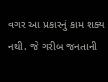વગર આ પ્રકારનું કામ શક્ય નથી. જે ગરીબ જનતાની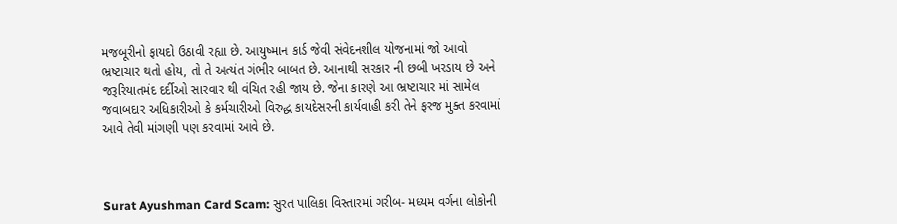મજબૂરીનો ફાયદો ઉઠાવી રહ્યા છે. આયુષ્માન કાર્ડ જેવી સંવેદનશીલ યોજનામાં જો આવો ભ્રષ્ટાચાર થતો હોય, તો તે અત્યંત ગંભીર બાબત છે. આનાથી સરકાર ની છબી ખરડાય છે અને જરૂરિયાતમંદ દર્દીઓ સારવાર થી વંચિત રહી જાય છે. જેના કારણે આ ભ્રષ્ટાચાર માં સામેલ જવાબદાર અધિકારીઓ કે કર્મચારીઓ વિરુદ્ધ કાયદેસરની કાર્યવાહી કરી તેને ફરજ મુક્ત કરવામાં આવે તેવી માંગણી પણ કરવામાં આવે છે.



Surat Ayushman Card Scam: સુરત પાલિકા વિસ્તારમાં ગરીબ- મધ્યમ વર્ગના લોકોની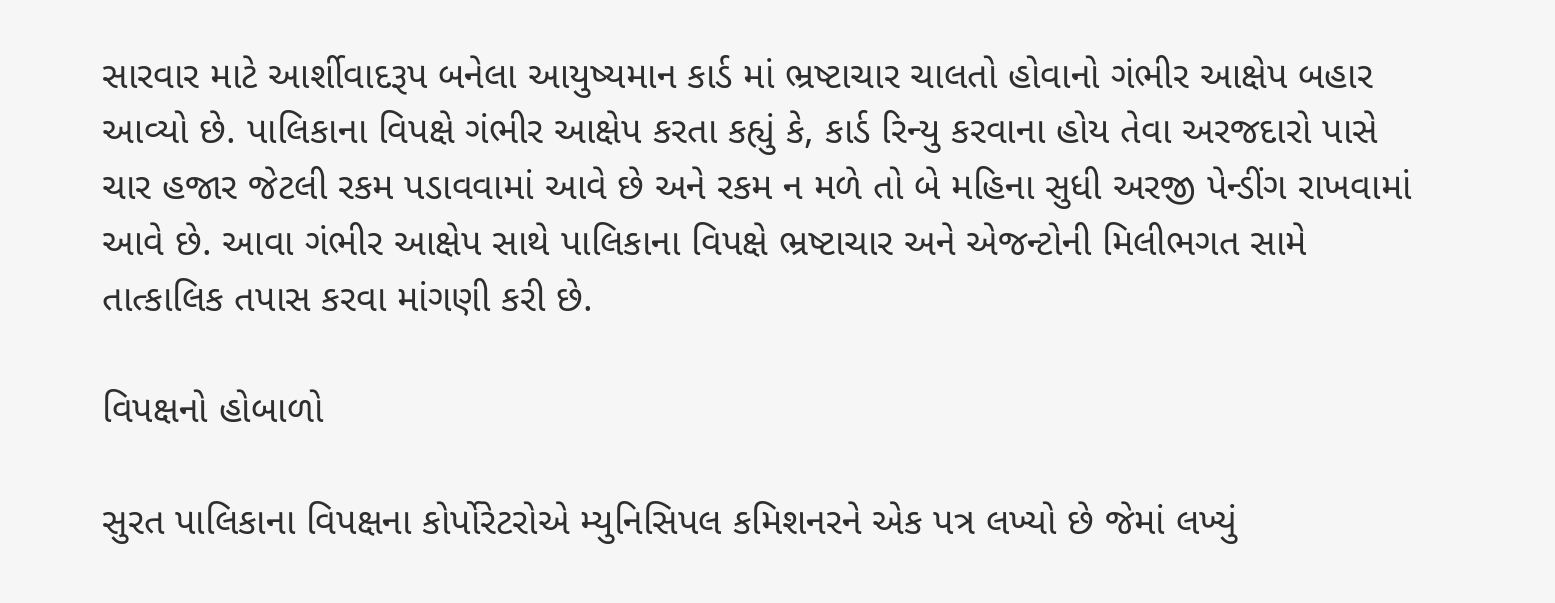સારવાર માટે આર્શીવાદરૂપ બનેલા આયુષ્યમાન કાર્ડ માં ભ્રષ્ટાચાર ચાલતો હોવાનો ગંભીર આક્ષેપ બહાર આવ્યો છે. પાલિકાના વિપક્ષે ગંભીર આક્ષેપ કરતા કહ્યું કે, કાર્ડ રિન્યુ કરવાના હોય તેવા અરજદારો પાસે ચાર હજાર જેટલી રકમ પડાવવામાં આવે છે અને રકમ ન મળે તો બે મહિના સુધી અરજી પેન્ડીંગ રાખવામાં આવે છે. આવા ગંભીર આક્ષેપ સાથે પાલિકાના વિપક્ષે ભ્રષ્ટાચાર અને એજન્ટોની મિલીભગત સામે તાત્કાલિક તપાસ કરવા માંગણી કરી છે.

વિપક્ષનો હોબાળો

સુરત પાલિકાના વિપક્ષના કોર્પોરેટરોએ મ્યુનિસિપલ કમિશનરને એક પત્ર લખ્યો છે જેમાં લખ્યું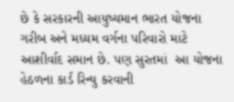છે કે સરકારની આયુષ્યમાન ભારત યોજના ગરીબ અને મધ્યમ વર્ગના પરિવારો માટે આશીર્વાદ સમાન છે. પણ સુરતમાં  આ યોજના હેઠળના કાર્ડ રિન્યુ કરવાની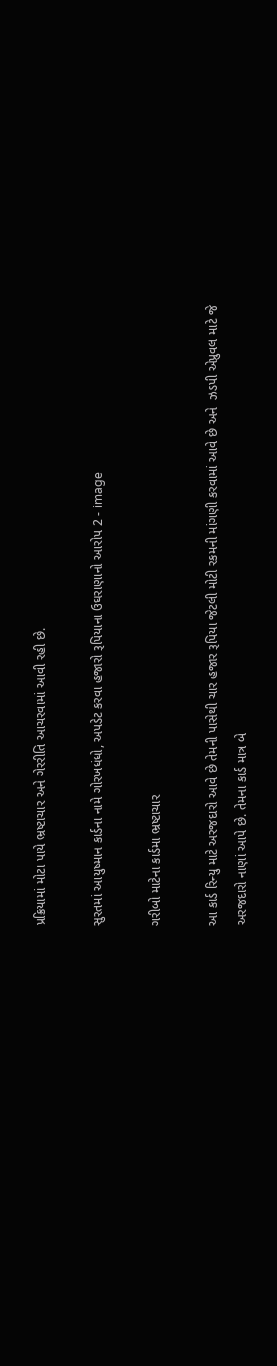પ્રક્રિયામાં મોટા પાયે ભ્રષ્ટાચાર અને ગેરરીતિ આચરવામાં આવી રહી છે.

સુરતમાં આયુષ્માન કાર્ડના નામે ગોરખધંધો, અપડેટ કરવા હજારો રૂપિયાના ઉઘરાણાનો આરોપ 2 - image

ગરીબો માટેના કાર્ડમા ભ્રષ્ટાચાર

આ કાર્ડ રિન્યુ માટે અરજદારો આવે છે તેમની પાસેથી ચાર હજાર રૂપિયા જેટલી મોટી રકમની માંગણી કરવામાં આવે છે અને  ઝડપી એપ્રુવલ માટે જે અરજદારો નાણાં આપે છે. તેમના કાર્ડ માત્ર બે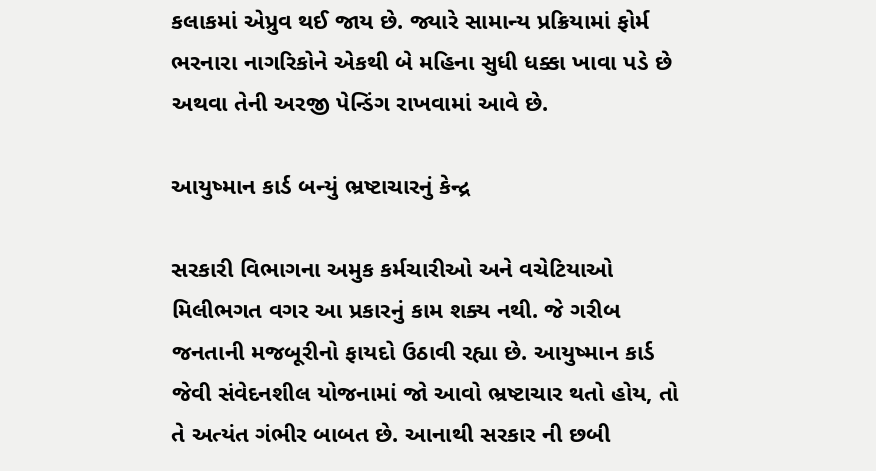કલાકમાં એપ્રુવ થઈ જાય છે. જ્યારે સામાન્ય પ્રક્રિયામાં ફોર્મ ભરનારા નાગરિકોને એકથી બે મહિના સુધી ધક્કા ખાવા પડે છે અથવા તેની અરજી પેન્ડિંગ રાખવામાં આવે છે.

આયુષ્માન કાર્ડ બન્યું ભ્રષ્ટાચારનું કેન્દ્ર

સરકારી વિભાગના અમુક કર્મચારીઓ અને વચેટિયાઓ મિલીભગત વગર આ પ્રકારનું કામ શક્ય નથી. જે ગરીબ જનતાની મજબૂરીનો ફાયદો ઉઠાવી રહ્યા છે. આયુષ્માન કાર્ડ જેવી સંવેદનશીલ યોજનામાં જો આવો ભ્રષ્ટાચાર થતો હોય, તો તે અત્યંત ગંભીર બાબત છે. આનાથી સરકાર ની છબી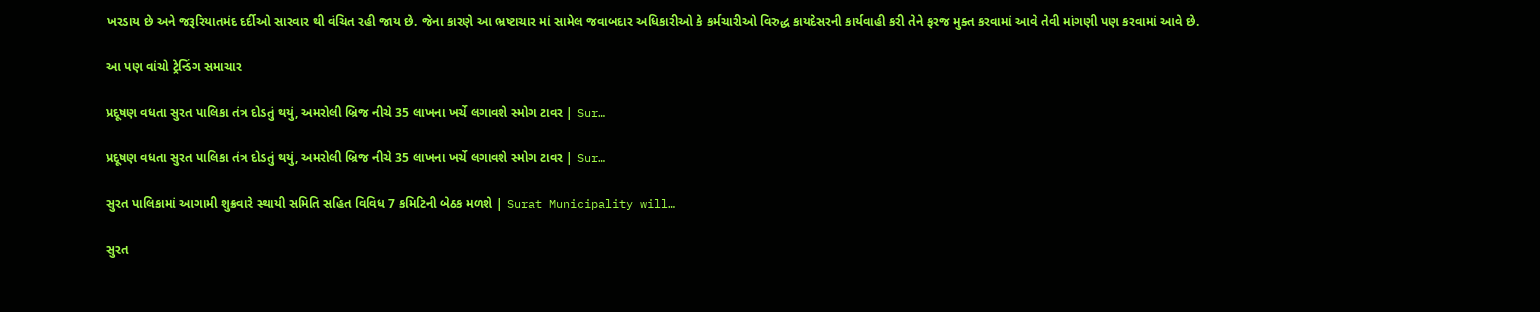ખરડાય છે અને જરૂરિયાતમંદ દર્દીઓ સારવાર થી વંચિત રહી જાય છે. જેના કારણે આ ભ્રષ્ટાચાર માં સામેલ જવાબદાર અધિકારીઓ કે કર્મચારીઓ વિરુદ્ધ કાયદેસરની કાર્યવાહી કરી તેને ફરજ મુક્ત કરવામાં આવે તેવી માંગણી પણ કરવામાં આવે છે.

આ પણ વાંચો ટ્રેન્ડિંગ સમાચાર

પ્રદૂષણ વધતા સુરત પાલિકા તંત્ર દોડતું થયું, અમરોલી બ્રિજ નીચે 35 લાખના ખર્ચે લગાવશે સ્મોગ ટાવર | Sur…

પ્રદૂષણ વધતા સુરત પાલિકા તંત્ર દોડતું થયું, અમરોલી બ્રિજ નીચે 35 લાખના ખર્ચે લગાવશે સ્મોગ ટાવર | Sur…

સુરત પાલિકામાં આગામી શુક્રવારે સ્થાયી સમિતિ સહિત વિવિધ 7 કમિટિની બેઠક મળશે | Surat Municipality will…

સુરત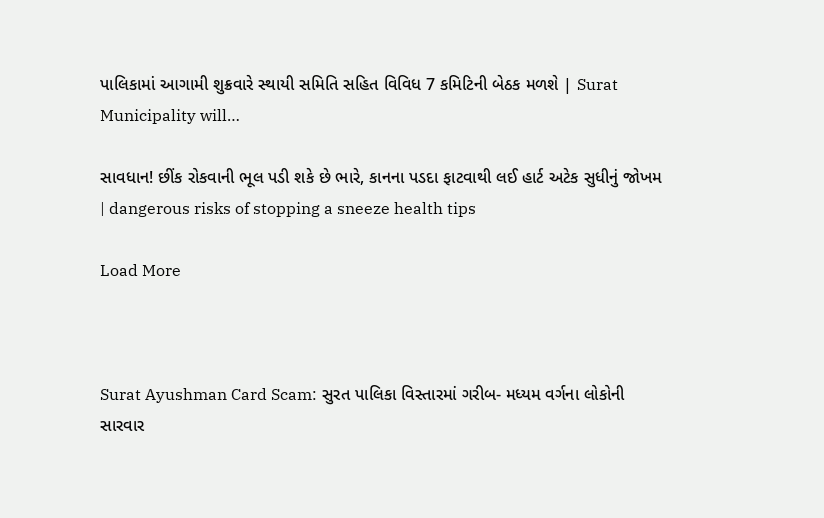પાલિકામાં આગામી શુક્રવારે સ્થાયી સમિતિ સહિત વિવિધ 7 કમિટિની બેઠક મળશે | Surat Municipality will…

સાવધાન! છીંક રોકવાની ભૂલ પડી શકે છે ભારે, કાનના પડદા ફાટવાથી લઈ હાર્ટ અટેક સુધીનું જોખમ | dangerous risks of stopping a sneeze health tips

Load More



Surat Ayushman Card Scam: સુરત પાલિકા વિસ્તારમાં ગરીબ- મધ્યમ વર્ગના લોકોની સારવાર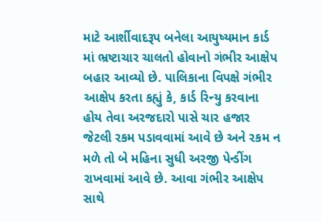માટે આર્શીવાદરૂપ બનેલા આયુષ્યમાન કાર્ડ માં ભ્રષ્ટાચાર ચાલતો હોવાનો ગંભીર આક્ષેપ બહાર આવ્યો છે. પાલિકાના વિપક્ષે ગંભીર આક્ષેપ કરતા કહ્યું કે, કાર્ડ રિન્યુ કરવાના હોય તેવા અરજદારો પાસે ચાર હજાર જેટલી રકમ પડાવવામાં આવે છે અને રકમ ન મળે તો બે મહિના સુધી અરજી પેન્ડીંગ રાખવામાં આવે છે. આવા ગંભીર આક્ષેપ સાથે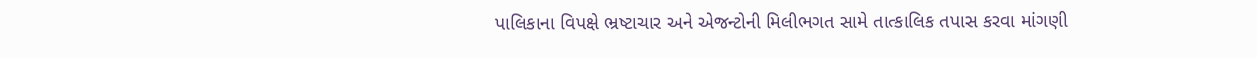પાલિકાના વિપક્ષે ભ્રષ્ટાચાર અને એજન્ટોની મિલીભગત સામે તાત્કાલિક તપાસ કરવા માંગણી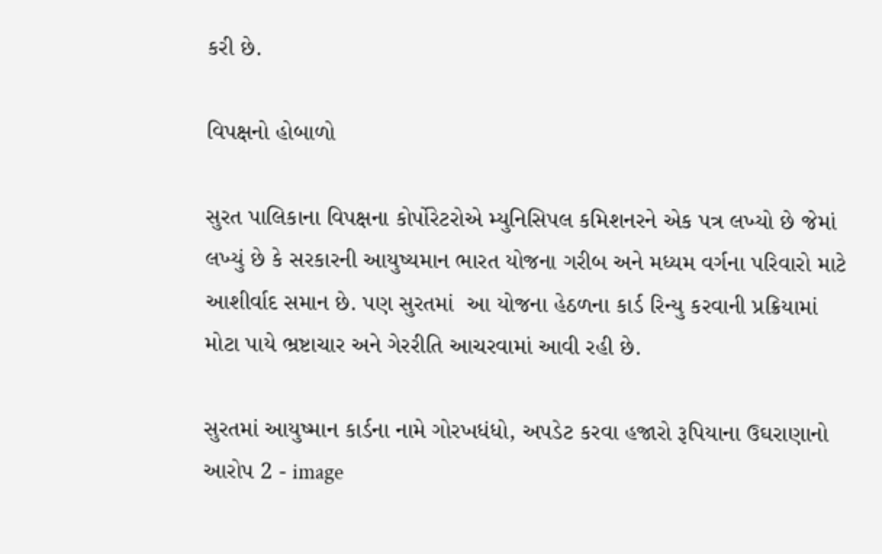કરી છે.

વિપક્ષનો હોબાળો

સુરત પાલિકાના વિપક્ષના કોર્પોરેટરોએ મ્યુનિસિપલ કમિશનરને એક પત્ર લખ્યો છે જેમાં લખ્યું છે કે સરકારની આયુષ્યમાન ભારત યોજના ગરીબ અને મધ્યમ વર્ગના પરિવારો માટે આશીર્વાદ સમાન છે. પણ સુરતમાં  આ યોજના હેઠળના કાર્ડ રિન્યુ કરવાની પ્રક્રિયામાં મોટા પાયે ભ્રષ્ટાચાર અને ગેરરીતિ આચરવામાં આવી રહી છે.

સુરતમાં આયુષ્માન કાર્ડના નામે ગોરખધંધો, અપડેટ કરવા હજારો રૂપિયાના ઉઘરાણાનો આરોપ 2 - image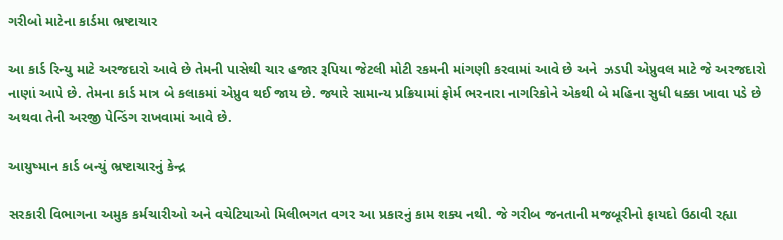ગરીબો માટેના કાર્ડમા ભ્રષ્ટાચાર

આ કાર્ડ રિન્યુ માટે અરજદારો આવે છે તેમની પાસેથી ચાર હજાર રૂપિયા જેટલી મોટી રકમની માંગણી કરવામાં આવે છે અને  ઝડપી એપ્રુવલ માટે જે અરજદારો નાણાં આપે છે. તેમના કાર્ડ માત્ર બે કલાકમાં એપ્રુવ થઈ જાય છે. જ્યારે સામાન્ય પ્રક્રિયામાં ફોર્મ ભરનારા નાગરિકોને એકથી બે મહિના સુધી ધક્કા ખાવા પડે છે અથવા તેની અરજી પેન્ડિંગ રાખવામાં આવે છે.

આયુષ્માન કાર્ડ બન્યું ભ્રષ્ટાચારનું કેન્દ્ર

સરકારી વિભાગના અમુક કર્મચારીઓ અને વચેટિયાઓ મિલીભગત વગર આ પ્રકારનું કામ શક્ય નથી. જે ગરીબ જનતાની મજબૂરીનો ફાયદો ઉઠાવી રહ્યા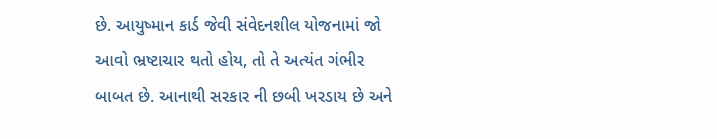છે. આયુષ્માન કાર્ડ જેવી સંવેદનશીલ યોજનામાં જો આવો ભ્રષ્ટાચાર થતો હોય, તો તે અત્યંત ગંભીર બાબત છે. આનાથી સરકાર ની છબી ખરડાય છે અને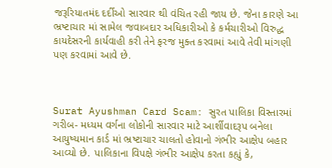જરૂરિયાતમંદ દર્દીઓ સારવાર થી વંચિત રહી જાય છે. જેના કારણે આ ભ્રષ્ટાચાર માં સામેલ જવાબદાર અધિકારીઓ કે કર્મચારીઓ વિરુદ્ધ કાયદેસરની કાર્યવાહી કરી તેને ફરજ મુક્ત કરવામાં આવે તેવી માંગણી પણ કરવામાં આવે છે.



Surat Ayushman Card Scam: સુરત પાલિકા વિસ્તારમાં ગરીબ- મધ્યમ વર્ગના લોકોની સારવાર માટે આર્શીવાદરૂપ બનેલા આયુષ્યમાન કાર્ડ માં ભ્રષ્ટાચાર ચાલતો હોવાનો ગંભીર આક્ષેપ બહાર આવ્યો છે. પાલિકાના વિપક્ષે ગંભીર આક્ષેપ કરતા કહ્યું કે,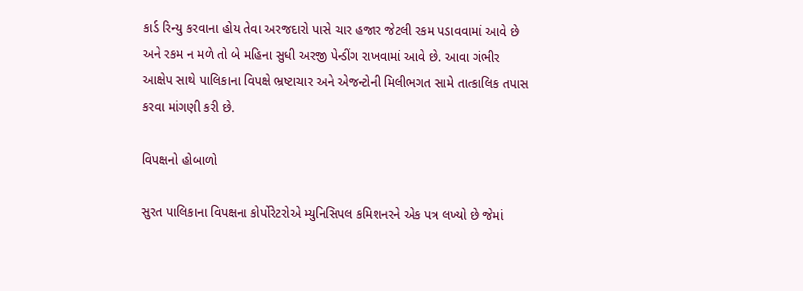કાર્ડ રિન્યુ કરવાના હોય તેવા અરજદારો પાસે ચાર હજાર જેટલી રકમ પડાવવામાં આવે છે અને રકમ ન મળે તો બે મહિના સુધી અરજી પેન્ડીંગ રાખવામાં આવે છે. આવા ગંભીર આક્ષેપ સાથે પાલિકાના વિપક્ષે ભ્રષ્ટાચાર અને એજન્ટોની મિલીભગત સામે તાત્કાલિક તપાસ કરવા માંગણી કરી છે.

વિપક્ષનો હોબાળો

સુરત પાલિકાના વિપક્ષના કોર્પોરેટરોએ મ્યુનિસિપલ કમિશનરને એક પત્ર લખ્યો છે જેમાં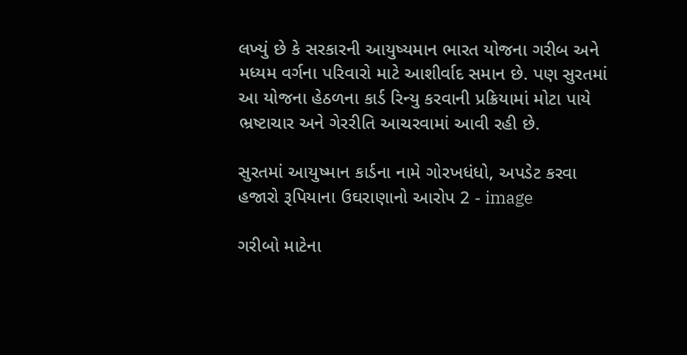લખ્યું છે કે સરકારની આયુષ્યમાન ભારત યોજના ગરીબ અને મધ્યમ વર્ગના પરિવારો માટે આશીર્વાદ સમાન છે. પણ સુરતમાં  આ યોજના હેઠળના કાર્ડ રિન્યુ કરવાની પ્રક્રિયામાં મોટા પાયે ભ્રષ્ટાચાર અને ગેરરીતિ આચરવામાં આવી રહી છે.

સુરતમાં આયુષ્માન કાર્ડના નામે ગોરખધંધો, અપડેટ કરવા હજારો રૂપિયાના ઉઘરાણાનો આરોપ 2 - image

ગરીબો માટેના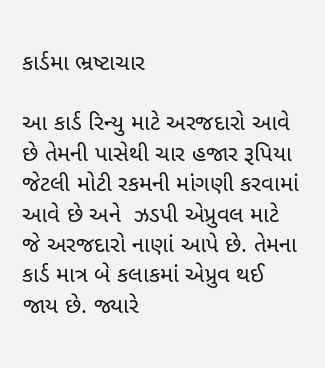કાર્ડમા ભ્રષ્ટાચાર

આ કાર્ડ રિન્યુ માટે અરજદારો આવે છે તેમની પાસેથી ચાર હજાર રૂપિયા જેટલી મોટી રકમની માંગણી કરવામાં આવે છે અને  ઝડપી એપ્રુવલ માટે જે અરજદારો નાણાં આપે છે. તેમના કાર્ડ માત્ર બે કલાકમાં એપ્રુવ થઈ જાય છે. જ્યારે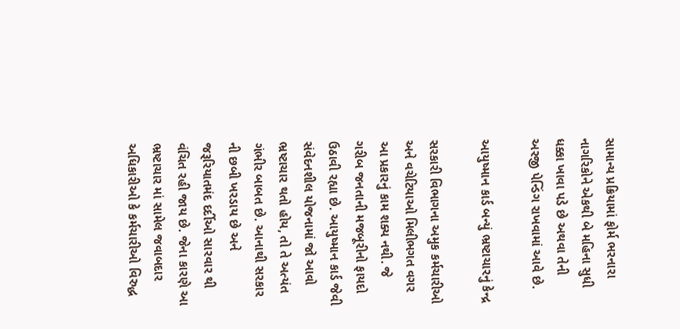સામાન્ય પ્રક્રિયામાં ફોર્મ ભરનારા નાગરિકોને એકથી બે મહિના સુધી ધક્કા ખાવા પડે છે અથવા તેની અરજી પેન્ડિંગ રાખવામાં આવે છે.

આયુષ્માન કાર્ડ બન્યું ભ્રષ્ટાચારનું કેન્દ્ર

સરકારી વિભાગના અમુક કર્મચારીઓ અને વચેટિયાઓ મિલીભગત વગર આ પ્રકારનું કામ શક્ય નથી. જે ગરીબ જનતાની મજબૂરીનો ફાયદો ઉઠાવી રહ્યા છે. આયુષ્માન કાર્ડ જેવી સંવેદનશીલ યોજનામાં જો આવો ભ્રષ્ટાચાર થતો હોય, તો તે અત્યંત ગંભીર બાબત છે. આનાથી સરકાર ની છબી ખરડાય છે અને જરૂરિયાતમંદ દર્દીઓ સારવાર થી વંચિત રહી જાય છે. જેના કારણે આ ભ્રષ્ટાચાર માં સામેલ જવાબદાર અધિકારીઓ કે કર્મચારીઓ વિરુદ્ધ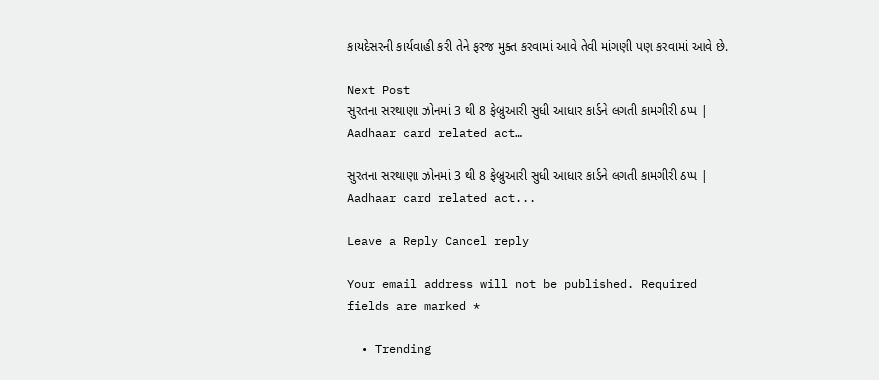કાયદેસરની કાર્યવાહી કરી તેને ફરજ મુક્ત કરવામાં આવે તેવી માંગણી પણ કરવામાં આવે છે.

Next Post
સુરતના સરથાણા ઝોનમાં 3 થી 8 ફેબ્રુઆરી સુધી આધાર કાર્ડને લગતી કામગીરી ઠપ્પ | Aadhaar card related act…

સુરતના સરથાણા ઝોનમાં 3 થી 8 ફેબ્રુઆરી સુધી આધાર કાર્ડને લગતી કામગીરી ઠપ્પ | Aadhaar card related act...

Leave a Reply Cancel reply

Your email address will not be published. Required fields are marked *

  • Trending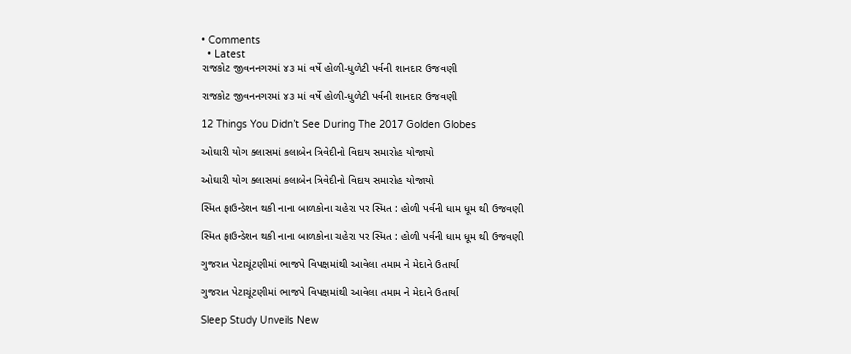• Comments
  • Latest
રાજકોટ જીવનનગરમાં ૪૩ માં વર્ષે હોળી-ધુળેટી પર્વની શાનદાર ઉજવણી

રાજકોટ જીવનનગરમાં ૪૩ માં વર્ષે હોળી-ધુળેટી પર્વની શાનદાર ઉજવણી

12 Things You Didn’t See During The 2017 Golden Globes

ઓઘારી યોગ ક્લાસમાં કલાબેન ત્રિવેદીનો વિદાય સમારોહ યોજાયો

ઓઘારી યોગ ક્લાસમાં કલાબેન ત્રિવેદીનો વિદાય સમારોહ યોજાયો

સ્મિત ફાઉન્ડેશન થકી નાના બાળકોના ચહેરા પર સ્મિત : હોળી પર્વની ધામ ધૂમ થી ઉજવણી

સ્મિત ફાઉન્ડેશન થકી નાના બાળકોના ચહેરા પર સ્મિત : હોળી પર્વની ધામ ધૂમ થી ઉજવણી

ગુજરાત પેટાચૂંટણીમાં ભાજપે વિપક્ષમાંથી આવેલા તમામ ને મેદાને ઉતાર્યા

ગુજરાત પેટાચૂંટણીમાં ભાજપે વિપક્ષમાંથી આવેલા તમામ ને મેદાને ઉતાર્યા

Sleep Study Unveils New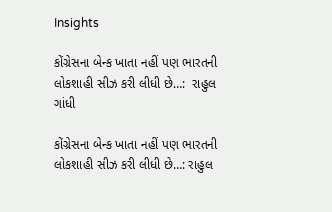Insights

કોંગ્રેસના બેન્ક ખાતા નહીં પણ ભારતની લોકશાહી સીઝ કરી લીધી છે…:  રાહુલ ગાંધી

કોંગ્રેસના બેન્ક ખાતા નહીં પણ ભારતની લોકશાહી સીઝ કરી લીધી છે…: રાહુલ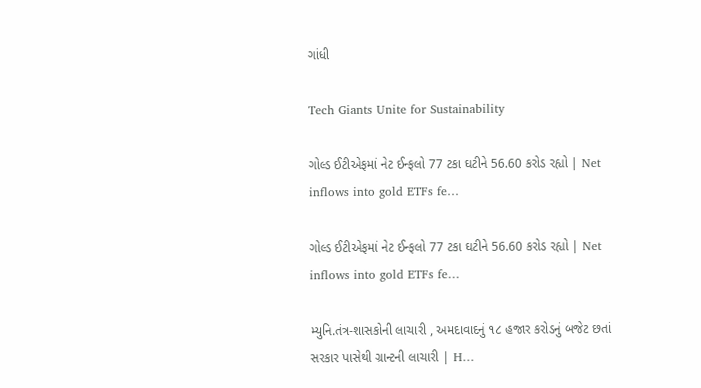ગાંધી

Tech Giants Unite for Sustainability

ગોલ્ડ ઈટીએફમાં નેટ ઈન્ફલો 77 ટકા ઘટીને 56.60 કરોડ રહ્યો | Net inflows into gold ETFs fe…

ગોલ્ડ ઈટીએફમાં નેટ ઈન્ફલો 77 ટકા ઘટીને 56.60 કરોડ રહ્યો | Net inflows into gold ETFs fe…

મ્યુનિ.તંત્ર-શાસકોની લાચારી , અમદાવાદનું ૧૮ હજાર કરોડનું બજેટ છતાં સરકાર પાસેથી ગ્રાન્ટની લાચારી | H…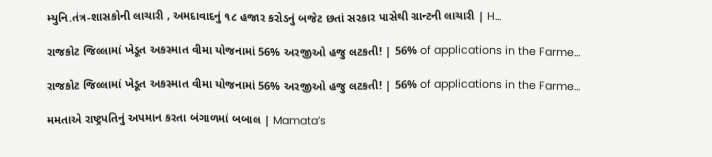મ્યુનિ.તંત્ર-શાસકોની લાચારી , અમદાવાદનું ૧૮ હજાર કરોડનું બજેટ છતાં સરકાર પાસેથી ગ્રાન્ટની લાચારી | H…

રાજકોટ જિલ્લામાં ખેડૂત અકસ્માત વીમા યોજનામાં 56% અરજીઓ હજુ લટકતી! | 56% of applications in the Farme…

રાજકોટ જિલ્લામાં ખેડૂત અકસ્માત વીમા યોજનામાં 56% અરજીઓ હજુ લટકતી! | 56% of applications in the Farme…

મમતાએ રાષ્ટ્રપતિનું અપમાન કરતા બંગાળમાં બબાલ | Mamata’s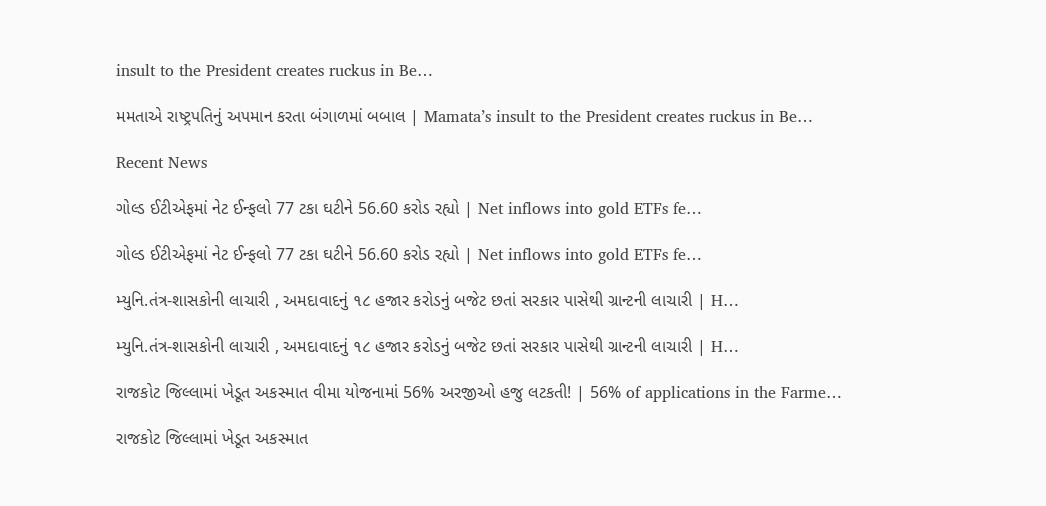insult to the President creates ruckus in Be…

મમતાએ રાષ્ટ્રપતિનું અપમાન કરતા બંગાળમાં બબાલ | Mamata’s insult to the President creates ruckus in Be…

Recent News

ગોલ્ડ ઈટીએફમાં નેટ ઈન્ફલો 77 ટકા ઘટીને 56.60 કરોડ રહ્યો | Net inflows into gold ETFs fe…

ગોલ્ડ ઈટીએફમાં નેટ ઈન્ફલો 77 ટકા ઘટીને 56.60 કરોડ રહ્યો | Net inflows into gold ETFs fe…

મ્યુનિ.તંત્ર-શાસકોની લાચારી , અમદાવાદનું ૧૮ હજાર કરોડનું બજેટ છતાં સરકાર પાસેથી ગ્રાન્ટની લાચારી | H…

મ્યુનિ.તંત્ર-શાસકોની લાચારી , અમદાવાદનું ૧૮ હજાર કરોડનું બજેટ છતાં સરકાર પાસેથી ગ્રાન્ટની લાચારી | H…

રાજકોટ જિલ્લામાં ખેડૂત અકસ્માત વીમા યોજનામાં 56% અરજીઓ હજુ લટકતી! | 56% of applications in the Farme…

રાજકોટ જિલ્લામાં ખેડૂત અકસ્માત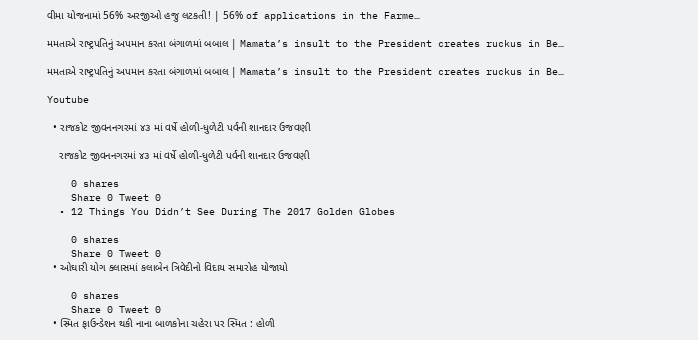વીમા યોજનામાં 56% અરજીઓ હજુ લટકતી! | 56% of applications in the Farme…

મમતાએ રાષ્ટ્રપતિનું અપમાન કરતા બંગાળમાં બબાલ | Mamata’s insult to the President creates ruckus in Be…

મમતાએ રાષ્ટ્રપતિનું અપમાન કરતા બંગાળમાં બબાલ | Mamata’s insult to the President creates ruckus in Be…

Youtube

  • રાજકોટ જીવનનગરમાં ૪૩ માં વર્ષે હોળી-ધુળેટી પર્વની શાનદાર ઉજવણી

    રાજકોટ જીવનનગરમાં ૪૩ માં વર્ષે હોળી-ધુળેટી પર્વની શાનદાર ઉજવણી

    0 shares
    Share 0 Tweet 0
  • 12 Things You Didn’t See During The 2017 Golden Globes

    0 shares
    Share 0 Tweet 0
  • ઓઘારી યોગ ક્લાસમાં કલાબેન ત્રિવેદીનો વિદાય સમારોહ યોજાયો

    0 shares
    Share 0 Tweet 0
  • સ્મિત ફાઉન્ડેશન થકી નાના બાળકોના ચહેરા પર સ્મિત : હોળી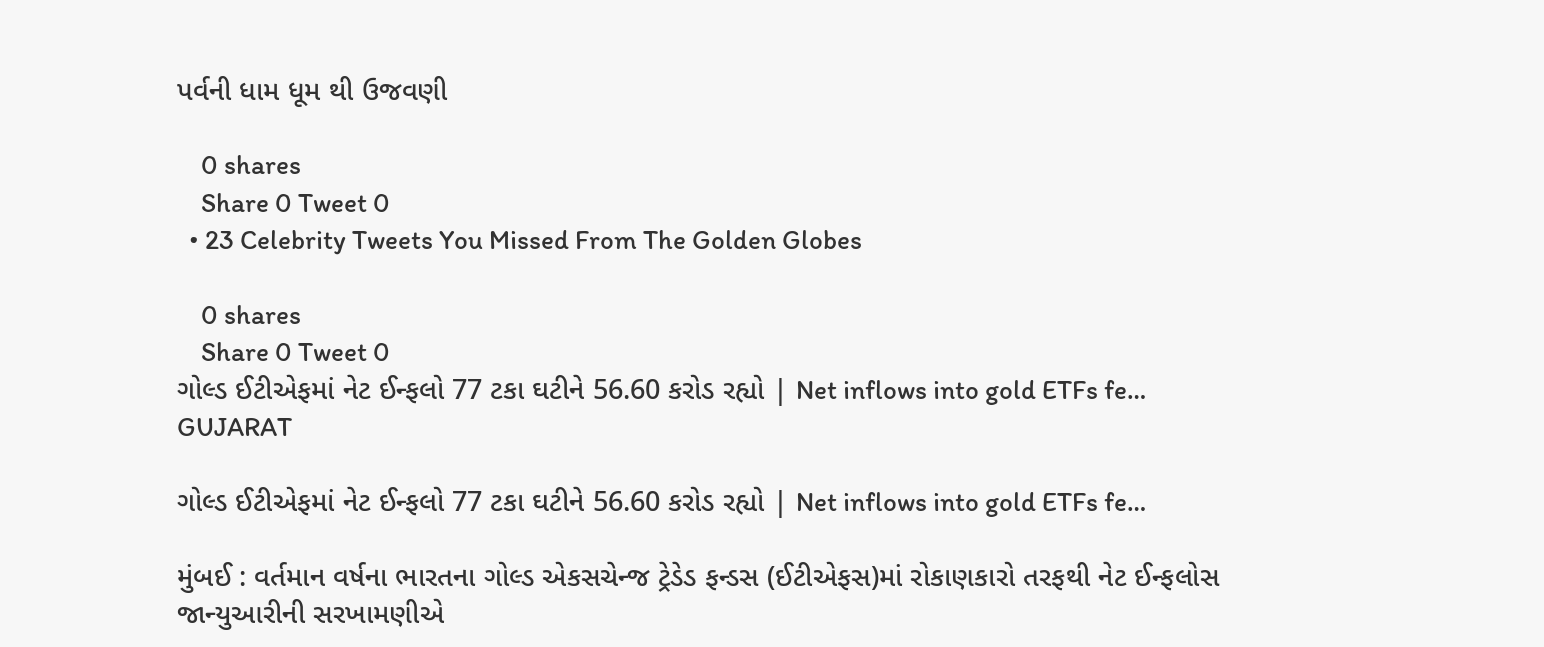પર્વની ધામ ધૂમ થી ઉજવણી

    0 shares
    Share 0 Tweet 0
  • 23 Celebrity Tweets You Missed From The Golden Globes

    0 shares
    Share 0 Tweet 0
ગોલ્ડ ઈટીએફમાં નેટ ઈન્ફલો 77 ટકા ઘટીને 56.60 કરોડ રહ્યો | Net inflows into gold ETFs fe…
GUJARAT

ગોલ્ડ ઈટીએફમાં નેટ ઈન્ફલો 77 ટકા ઘટીને 56.60 કરોડ રહ્યો | Net inflows into gold ETFs fe…

મુંબઈ : વર્તમાન વર્ષના ભારતના ગોલ્ડ એકસચેન્જ ટ્રેડેડ ફન્ડસ (ઈટીએફસ)માં રોકાણકારો તરફથી નેટ ઈન્ફલોસ જાન્યુઆરીની સરખામણીએ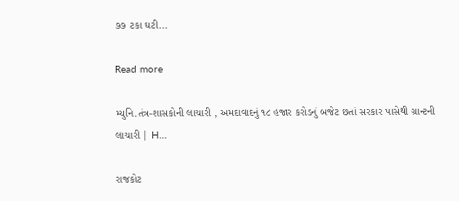૭૭ ટકા ઘટી...

Read more

મ્યુનિ.તંત્ર-શાસકોની લાચારી , અમદાવાદનું ૧૮ હજાર કરોડનું બજેટ છતાં સરકાર પાસેથી ગ્રાન્ટની લાચારી | H…

રાજકોટ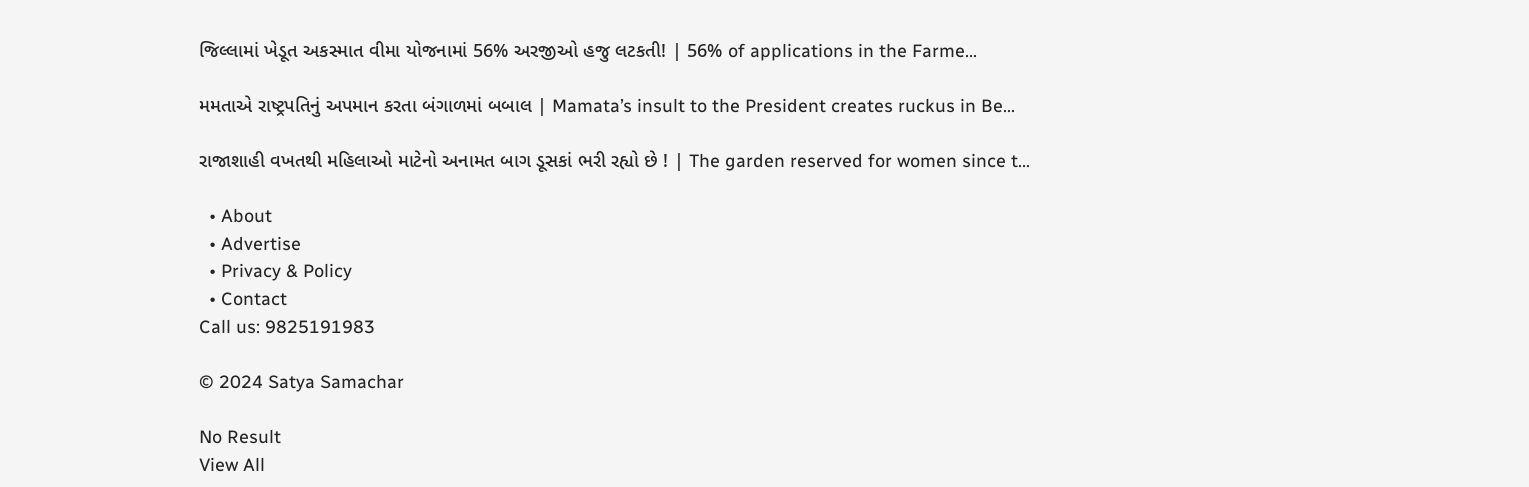જિલ્લામાં ખેડૂત અકસ્માત વીમા યોજનામાં 56% અરજીઓ હજુ લટકતી! | 56% of applications in the Farme…

મમતાએ રાષ્ટ્રપતિનું અપમાન કરતા બંગાળમાં બબાલ | Mamata’s insult to the President creates ruckus in Be…

રાજાશાહી વખતથી મહિલાઓ માટેનો અનામત બાગ ડૂસકાં ભરી રહ્યો છે ! | The garden reserved for women since t…

  • About
  • Advertise
  • Privacy & Policy
  • Contact
Call us: 9825191983

© 2024 Satya Samachar

No Result
View All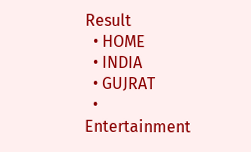Result
  • HOME
  • INDIA
  • GUJRAT
  • Entertainment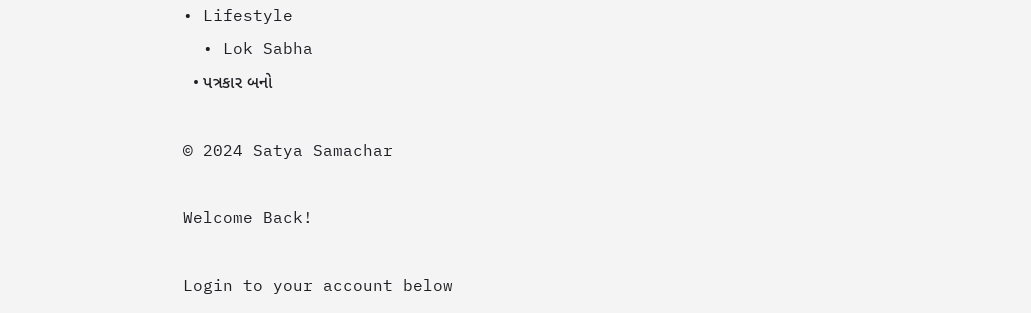• Lifestyle
  • Lok Sabha
  • પત્રકાર બનો

© 2024 Satya Samachar

Welcome Back!

Login to your account below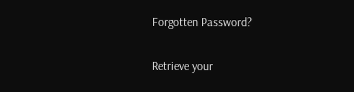Forgotten Password?

Retrieve your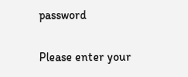password

Please enter your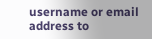username or email address to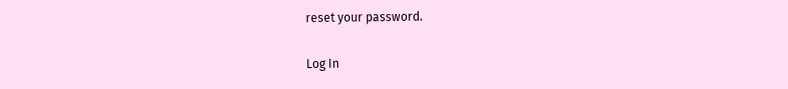reset your password.

Log In